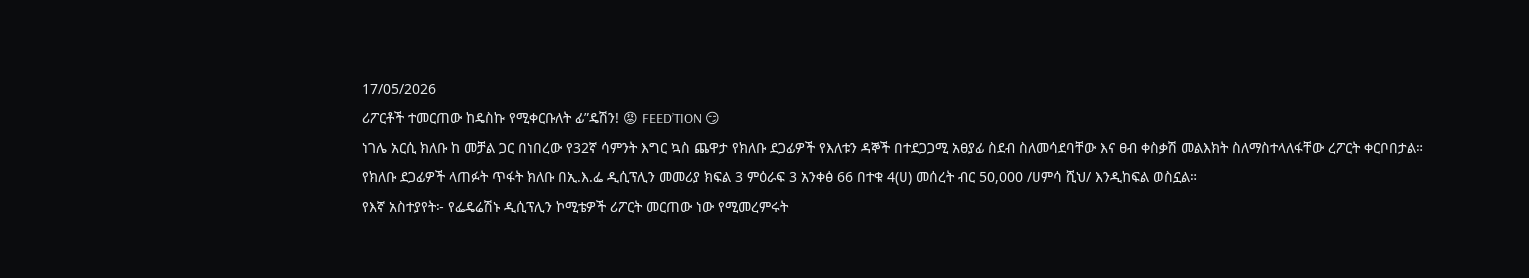17/05/2026
ሪፖርቶች ተመርጠው ከዴስኩ የሚቀርቡለት ፊ”ዴሽን! 😡 FEED’TION 😏
ነገሌ አርሲ ክለቡ ከ መቻል ጋር በነበረው የ32ኛ ሳምንት እግር ኳስ ጨዋታ የክለቡ ደጋፊዎች የእለቱን ዳኞች በተደጋጋሚ አፀያፊ ስደብ ስለመሳደባቸው እና ፀብ ቀስቃሽ መልእክት ስለማስተላለፋቸው ረፖርት ቀርቦበታል።
የክለቡ ደጋፊዎች ላጠፉት ጥፋት ክለቡ በኢ.እ.ፌ ዲሲፕሊን መመሪያ ክፍል 3 ምዕራፍ 3 አንቀፅ 66 በተቁ 4(ሀ) መሰረት ብር 50,000 /ሀምሳ ሺህ/ እንዲከፍል ወስኗል።
የእኛ አስተያየት፦ የፌዴሬሽኑ ዲሲፕሊን ኮሚቴዎች ሪፖርት መርጠው ነው የሚመረምሩት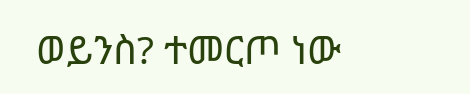ወይንስ? ተመርጦ ነው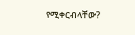የሚቀርብላቸው?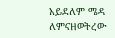አይደለም ሜዳ ለምናዘወትረው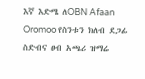እኛ እድሜ ለOBN Afaan Oromoo የስንቱን ክለብ ደጋፊ ስድብና ፀብ አጫሪ ዝማሬ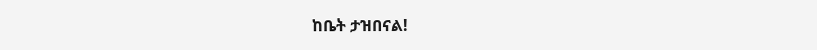ከቤት ታዝበናል!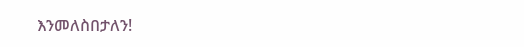እንመለስበታለን!